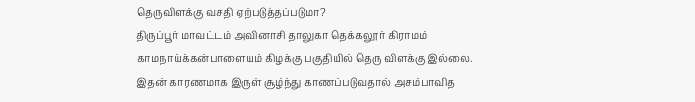தெருவிளக்கு வசதி ஏற்படுத்தப்படுமா?
திருப்பூர் மாவட்டம் அவினாசி தாலுகா தெக்கலூர் கிராமம் காமநாய்க்கன்பாளையம் கிழக்கு பகுதியில் தெரு விளக்கு இல்லை. இதன் காரணமாக இருள் சூழ்ந்து காணப்படுவதால் அசம்பாவித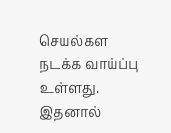செயல்கள நடக்க வாய்ப்பு உள்ளது. இதனால்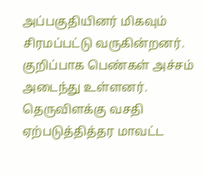அப்பகுதியினர் மிகவும் சிரமப்பட்டு வருகின்றனர். குறிப்பாக பெண்கள் அச்சம் அடைந்து உள்ளனர். தெருவிளக்கு வசதி ஏற்படுத்தித்தர மாவட்ட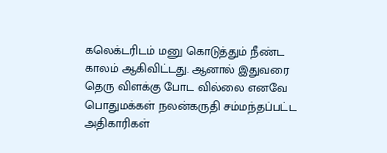கலெக்டரிடம் மனு கொடுத்தும் நீண்ட காலம் ஆகிவிட்டது. ஆனால் இதுவரை தெரு விளக்கு போட வில்லை எனவே பொதுமக்கள் நலன்கருதி சம்மந்தப்பட்ட அதிகாரிகள்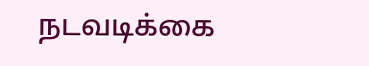நடவடிக்கை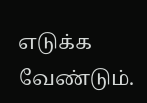எடுக்க வேண்டும்.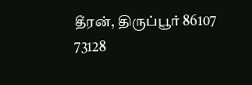தீரன், திருப்பூர் 86107 73128